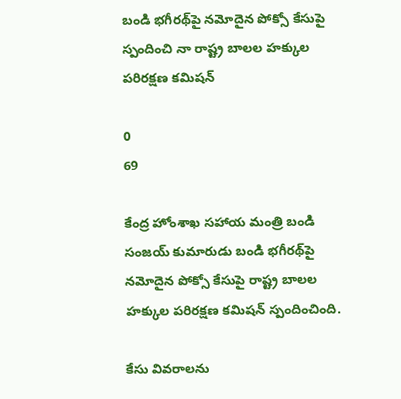బండి భగీరథ్‌పై నమోదైన పోక్సో కేసుపై స్పందించి నా రాష్ట్ర బాలల హక్కుల పరిరక్షణ కమిషన్‌

0
69

కేంద్ర హోంశాఖ సహాయ మంత్రి బండి సంజయ్ కుమారుడు బండి భగీరథ్‌పై నమోదైన పోక్సో కేసుపై రాష్ట్ర బాలల హక్కుల పరిరక్షణ కమిషన్‌ స్పందించింది.

కేసు వివరాలను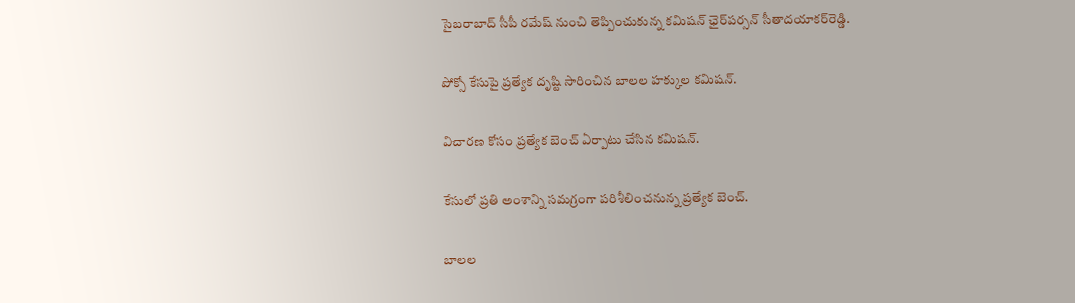సైబరాబాద్ సీపీ రమేష్ నుంచి తెప్పించుకున్న కమిషన్‌ ఛైర్‌పర్సన్‌ సీతాదయాకర్‌రెడ్డి.

పోక్సో కేసుపై ప్రత్యేక దృష్టి సారించిన బాలల హక్కుల కమిషన్‌.

విచారణ కోసం ప్రత్యేక బెంచ్‌ ఏర్పాటు చేసిన కమిషన్‌.

కేసులో ప్రతి అంశాన్ని సమగ్రంగా పరిశీలించనున్న ప్రత్యేక బెంచ్‌.

బాలల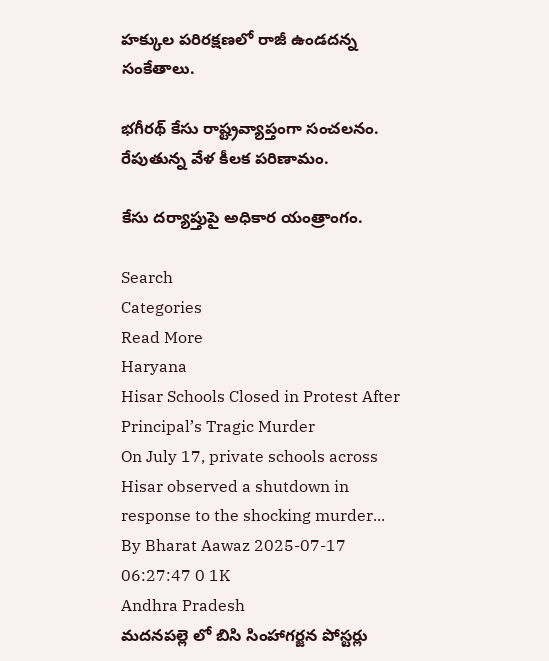హక్కుల పరిరక్షణలో రాజీ ఉండదన్న సంకేతాలు.

భగీరథ్‌ కేసు రాష్ట్రవ్యాప్తంగా సంచలనం. రేపుతున్న వేళ కీలక పరిణామం.

కేసు దర్యాప్తుపై అధికార యంత్రాంగం.

Search
Categories
Read More
Haryana
Hisar Schools Closed in Protest After Principal’s Tragic Murder
On July 17, private schools across Hisar observed a shutdown in response to the shocking murder...
By Bharat Aawaz 2025-07-17 06:27:47 0 1K
Andhra Pradesh
మదనపల్లె లో బిసి సింహాగర్జన పోస్టర్లు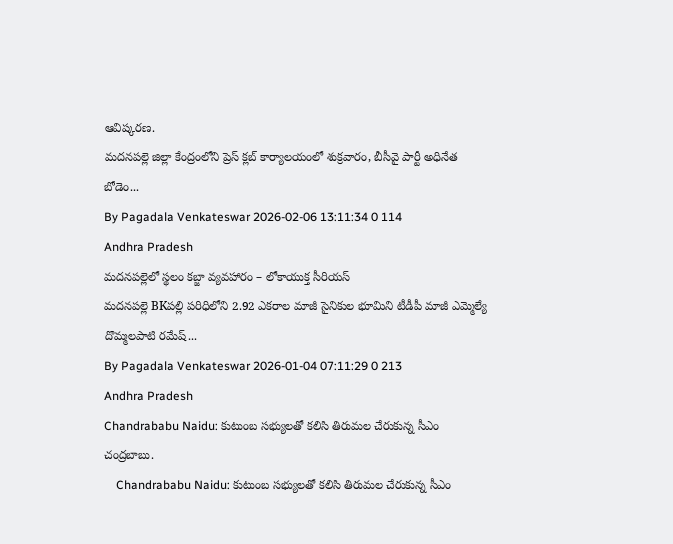ఆవిష్కరణ.
మదనపల్లె జిల్లా కేంద్రంలోని ప్రెస్ క్లబ్ కార్యాలయంలో శుక్రవారం, బీసీవై పార్టీ అధినేత బోడెం...
By Pagadala Venkateswar 2026-02-06 13:11:34 0 114
Andhra Pradesh
మదనపల్లెలో స్థలం కబ్జా వ్యవహారం – లోకాయుక్త సీరియస్
మదనపల్లె BKపల్లి పరిధిలోని 2.92 ఎకరాల మాజీ సైనికుల భూమిని టీడీపీ మాజీ ఎమ్మెల్యే దొమ్మలపాటి రమేష్...
By Pagadala Venkateswar 2026-01-04 07:11:29 0 213
Andhra Pradesh
Chandrababu Naidu: కుటుంబ సభ్యులతో కలిసి తిరుమల చేరుకున్న సీఎం చంద్రబాబు.
    Chandrababu Naidu: కుటుంబ సభ్యులతో కలిసి తిరుమల చేరుకున్న సీఎం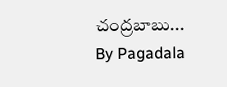చంద్రబాబు...
By Pagadala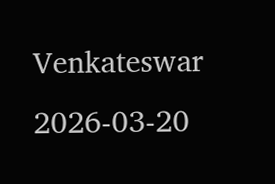Venkateswar 2026-03-20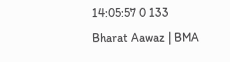14:05:57 0 133
Bharat Aawaz | BMA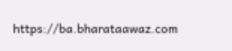https://ba.bharataawaz.com